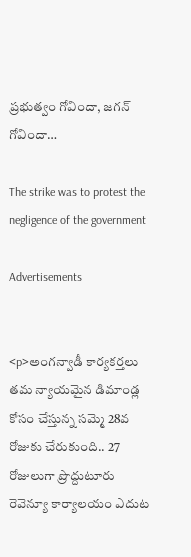ప్రభుత్వం గోవిందా, జగన్ గోవిందా…

The strike was to protest the negligence of the government

Advertisements


<p>అంగన్వాడీ కార్యకర్తలు తమ న్యాయమైన డిమాండ్ల కోసం చేస్తున్న సమ్మె 28వ రోజుకు చేరుకుంది.. 27 రోజులుగా ప్రొద్దుటూరు రెవెన్యూ కార్యాలయం ఎదుట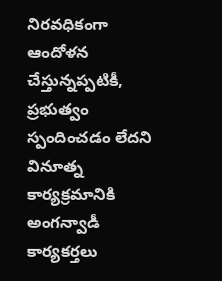నిరవధికంగా ఆందోళన చేస్తున్నప్పటికీ, ప్రభుత్వం స్పందించడం లేదని వినూత్న కార్యక్రమానికి అంగన్వాడీ కార్యకర్తలు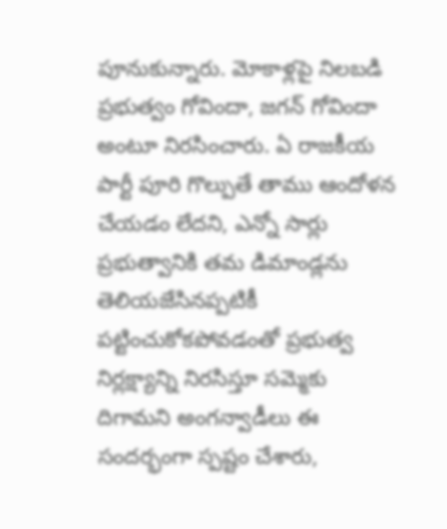పూనుకున్నారు. మోకాళ్లపై నిలబడి ప్రభుత్వం గోవిందా, జగన్ గోవిందా అంటూ నిరసించారు. ఏ రాజకీయ పార్టీ పూరి గొల్పుతే తాము ఆందోళన చేయడం లేదని, ఎన్నో సార్లు ప్రభుత్వానికి తమ డిమాండ్లను తెలియజేసినప్పటికీ పట్టించుకోకపోవడంతో ప్రభుత్వ నిర్లక్ష్యాన్ని నిరసిస్తూ సమ్మెకు దిగామని అంగన్వాడీలు ఈ సందర్భంగా స్పష్టం చేశారు,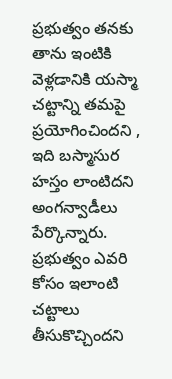ప్రభుత్వం తనకు తాను ఇంటికి వెళ్లడానికి యస్మా చట్టాన్ని తమపై ప్రయోగించిందని , ఇది బస్మాసుర హస్తం లాంటిదని అంగన్వాడీలు పేర్కొన్నారు. ప్రభుత్వం ఎవరి కోసం ఇలాంటి చట్టాలు తీసుకొచ్చిందని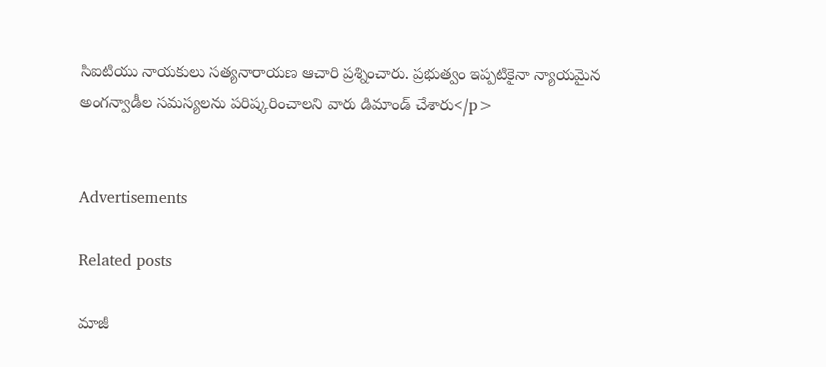సిఐటియు నాయకులు సత్యనారాయణ ఆచారి ప్రశ్నించారు. ప్రభుత్వం ఇప్పటికైనా న్యాయమైన అంగన్వాడీల సమస్యలను పరిష్కరించాలని వారు డిమాండ్ చేశారు</p>


Advertisements

Related posts

మాజీ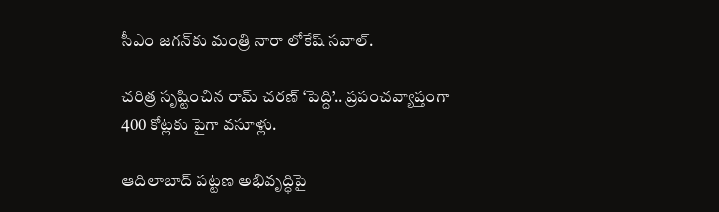సీఎం జగన్‍కు మంత్రి నారా లోకేష్ సవాల్.

చరిత్ర సృష్టించిన రామ్ చరణ్ ‘పెద్ది’.. ప్రపంచవ్యాప్తంగా 400 కోట్లకు పైగా వసూళ్లు.

ఆదిలాబాద్ పట్టణ అభివృద్ధిపై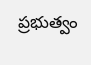ప్రభుత్వం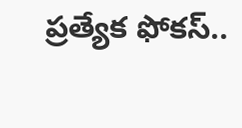ప్రత్యేక ఫోకస్..